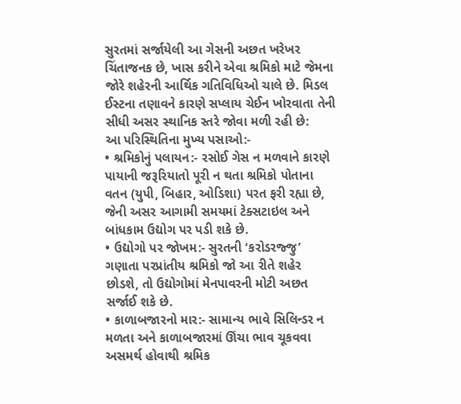સુરતમાં સર્જાયેલી આ ગેસની અછત ખરેખર ચિંતાજનક છે, ખાસ કરીને એવા શ્રમિકો માટે જેમના જોરે શહેરની આર્થિક ગતિવિધિઓ ચાલે છે. મિડલ ઈસ્ટના તણાવને કારણે સપ્લાય ચેઈન ખોરવાતા તેની સીધી અસર સ્થાનિક સ્તરે જોવા મળી રહી છે:
આ પરિસ્થિતિના મુખ્ય પસાઓ:-
• શ્રમિકોનું પલાયન:- રસોઈ ગેસ ન મળવાને કારણે પાયાની જરૂરિયાતો પૂરી ન થતા શ્રમિકો પોતાના વતન (યુપી, બિહાર, ઓડિશા) પરત ફરી રહ્યા છે, જેની અસર આગામી સમયમાં ટેક્સટાઇલ અને બાંધકામ ઉદ્યોગ પર પડી શકે છે.
• ઉદ્યોગો પર જોખમ:- સુરતની ‘કરોડરજ્જુ’ ગણાતા પરપ્રાંતીય શ્રમિકો જો આ રીતે શહેર છોડશે, તો ઉદ્યોગોમાં મેનપાવરની મોટી અછત સર્જાઈ શકે છે.
• કાળાબજારનો માર:- સામાન્ય ભાવે સિલિન્ડર ન મળતા અને કાળાબજારમાં ઊંચા ભાવ ચૂકવવા અસમર્થ હોવાથી શ્રમિક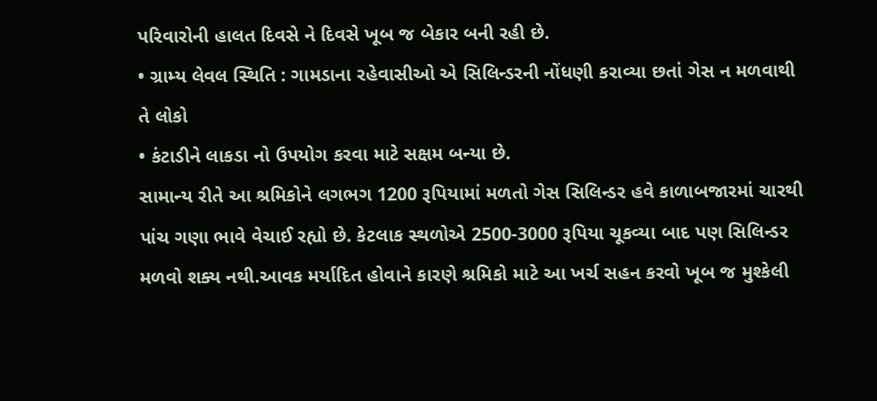પરિવારોની હાલત દિવસે ને દિવસે ખૂબ જ બેકાર બની રહી છે.
• ગ્રામ્ય લેવલ સ્થિતિ : ગામડાના રહેવાસીઓ એ સિલિન્ડરની નોંધણી કરાવ્યા છતાં ગેસ ન મળવાથી તે લોકો
• કંટાડીને લાકડા નો ઉપયોગ કરવા માટે સક્ષમ બન્યા છે.
સામાન્ય રીતે આ શ્રમિકોને લગભગ 1200 રૂપિયામાં મળતો ગેસ સિલિન્ડર હવે કાળાબજારમાં ચારથી પાંચ ગણા ભાવે વેચાઈ રહ્યો છે. કેટલાક સ્થળોએ 2500-3000 રૂપિયા ચૂકવ્યા બાદ પણ સિલિન્ડર મળવો શક્ય નથી.આવક મર્યાદિત હોવાને કારણે શ્રમિકો માટે આ ખર્ચ સહન કરવો ખૂબ જ મુશ્કેલી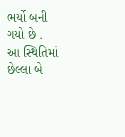ભર્યો બની ગયો છે . આ સ્થિતિમાં છેલ્લા બે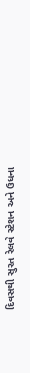દિવસથી સુરત રેલવે સ્ટેશન અને ઉધના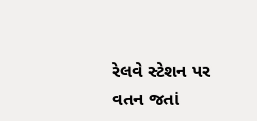રેલવે સ્ટેશન પર વતન જતાં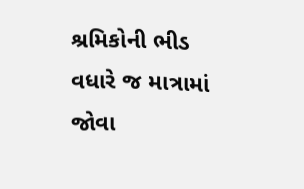શ્રમિકોની ભીડ વધારે જ માત્રામાં જોવા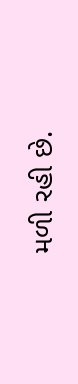મળી રહી છે.